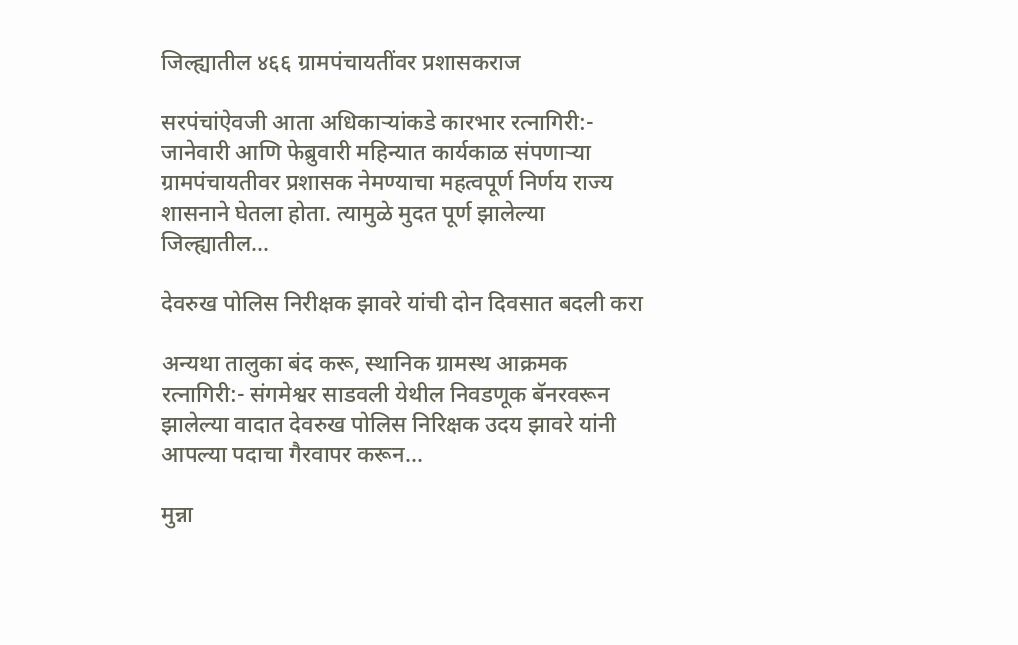जिल्ह्यातील ४६६ ग्रामपंचायतींवर प्रशासकराज

सरपंचांऐवजी आता अधिकाऱ्यांकडे कारभार रत्नागिरी:- जानेवारी आणि फेब्रुवारी महिन्यात कार्यकाळ संपणाऱ्या ग्रामपंचायतीवर प्रशासक नेमण्याचा महत्वपूर्ण निर्णय राज्य शासनाने घेतला होता. त्यामुळे मुदत पूर्ण झालेल्या जिल्ह्यातील...

देवरुख पोलिस निरीक्षक झावरे यांची दोन दिवसात बदली करा

अन्यथा तालुका बंद करू, स्थानिक ग्रामस्थ आक्रमक रत्नागिरी:- संगमेश्वर साडवली येथील निवडणूक बॅनरवरून झालेल्या वादात देवरुख पोलिस निरिक्षक उदय झावरे यांनी आपल्या पदाचा गैरवापर करून...

मुन्ना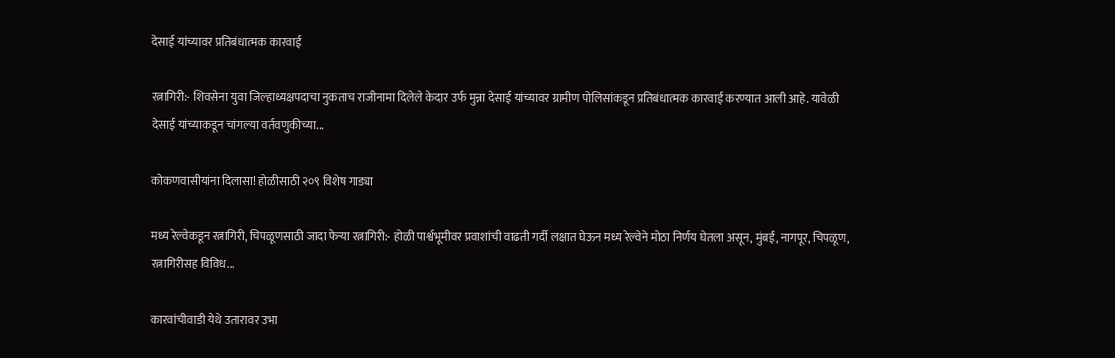देसाई यांच्यावर प्रतिबंधात्मक कारवाई

रत्नागिरी:- शिवसेना युवा जिल्हाध्यक्षपदाचा नुकताच राजीनामा दिलेले केदार उर्फ मुन्ना देसाई यांच्यावर ग्रामीण पोलिसांकडून प्रतिबंधात्मक कारवाई करण्यात आली आहे. यावेळी देसाई यांच्याकडून चांगल्या वर्तवणुकीच्या...

कोकणवासीयांना दिलासा! होळीसाठी २०९ विशेष गाड्या

मध्य रेल्वेकडून रत्नागिरी, चिपळूणसाठी जादा फेऱ्या रत्नागिरी:- होळी पार्श्वभूमीवर प्रवाशांची वाढती गर्दी लक्षात घेऊन मध्य रेल्वेने मोठा निर्णय घेतला असून, मुंबई, नागपूर, चिपळूण, रत्नागिरीसह विविध...

कारवांचीवाडी येथे उतारावर उभा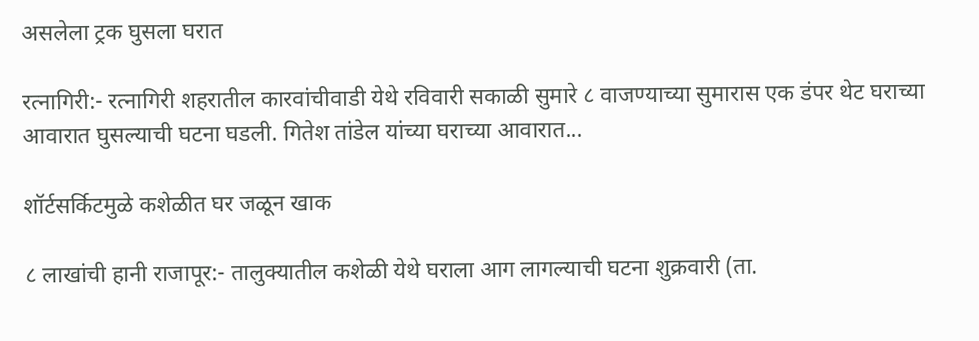असलेला ट्रक घुसला घरात

रत्नागिरी:- रत्नागिरी शहरातील कारवांचीवाडी येथे रविवारी सकाळी सुमारे ८ वाजण्याच्या सुमारास एक डंपर थेट घराच्या आवारात घुसल्याची घटना घडली. गितेश तांडेल यांच्या घराच्या आवारात...

शॉर्टसर्किटमुळे कशेळीत घर जळून खाक

८ लाखांची हानी राजापूर:- तालुक्यातील कशेळी येथे घराला आग लागल्याची घटना शुक्रवारी (ता.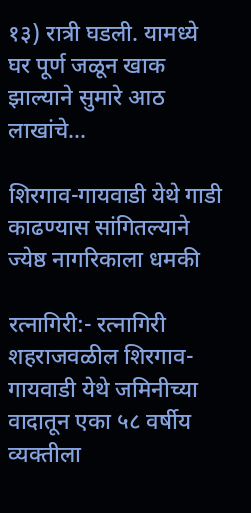१३) रात्री घडली. यामध्ये घर पूर्ण जळून खाक झाल्याने सुमारे आठ लाखांचे...

शिरगाव-गायवाडी येथे गाडी काढण्यास सांगितल्याने ज्येष्ठ नागरिकाला धमकी

रत्नागिरी:- रत्नागिरी शहराजवळील शिरगाव-गायवाडी येथे जमिनीच्या वादातून एका ५८ वर्षीय व्यक्तीला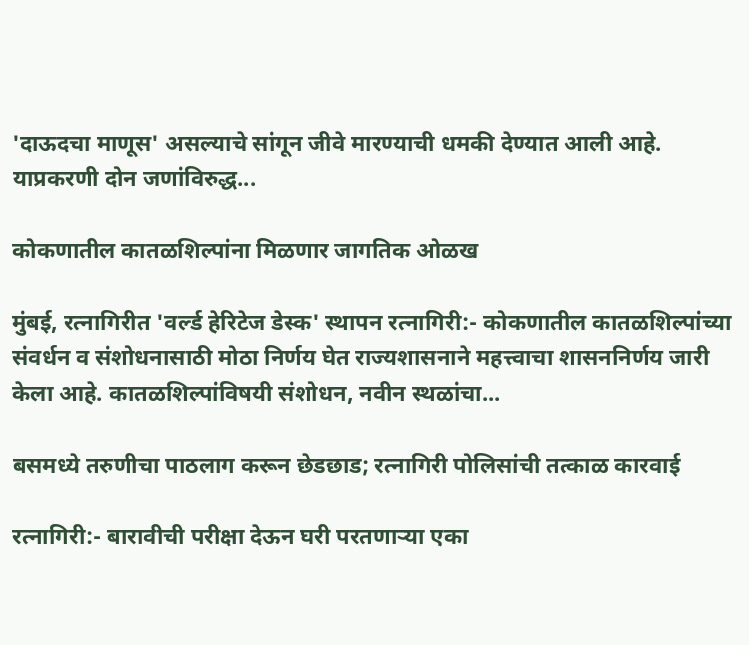'दाऊदचा माणूस' असल्याचे सांगून जीवे मारण्याची धमकी देण्यात आली आहे. याप्रकरणी दोन जणांविरुद्ध...

कोकणातील कातळशिल्पांना मिळणार जागतिक ओळख

मुंबई, रत्नागिरीत 'वर्ल्ड हेरिटेज डेस्क' स्थापन रत्नागिरी:- कोकणातील कातळशिल्पांच्या संवर्धन व संशोधनासाठी मोठा निर्णय घेत राज्यशासनाने महत्त्वाचा शासननिर्णय जारी केला आहे. कातळशिल्पांविषयी संशोधन, नवीन स्थळांचा...

बसमध्ये तरुणीचा पाठलाग करून छेडछाड; रत्नागिरी पोलिसांची तत्काळ कारवाई

रत्नागिरी:- बारावीची परीक्षा देऊन घरी परतणाऱ्या एका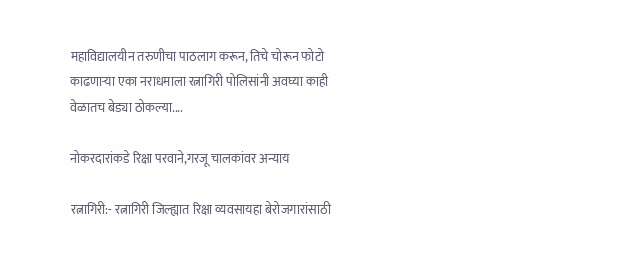महाविद्यालयीन तरुणीचा पाठलाग करून, तिचे चोरून फोटो काढणाऱ्या एका नराधमाला रत्नागिरी पोलिसांनी अवघ्या काही वेळातच बेड्या ठोकल्या....

नोकरदारांकडे रिक्षा परवाने,गरजू चालकांवर अन्याय

रत्नागिरी:- रत्नागिरी जिल्ह्यात रिक्षा व्यवसायहा बेरोजगारांसाठी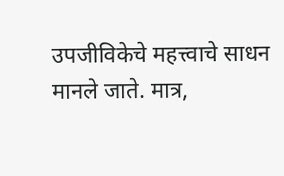उपजीविकेचे महत्त्वाचे साधन मानले जाते. मात्र,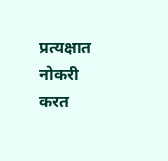प्रत्यक्षात नोकरी करत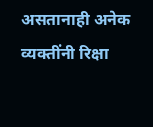असतानाही अनेक व्यक्तींनी रिक्षा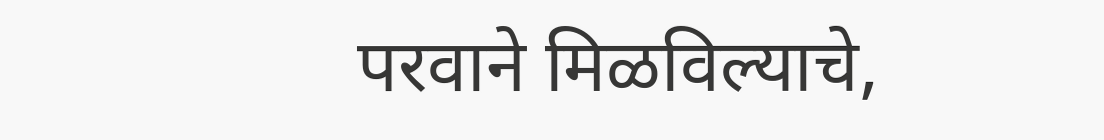परवाने मिळविल्याचे,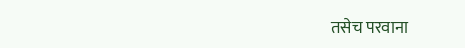तसेच परवाना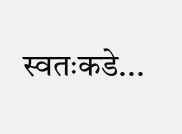स्वतःकडे...